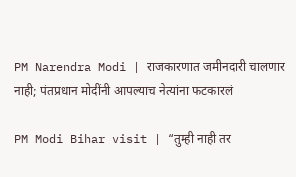PM Narendra Modi | राजकारणात जमीनदारी चालणार नाही; पंतप्रधान मोदींनी आपल्याच नेत्यांना फटकारलं

PM Modi Bihar visit | “तुम्ही नाही तर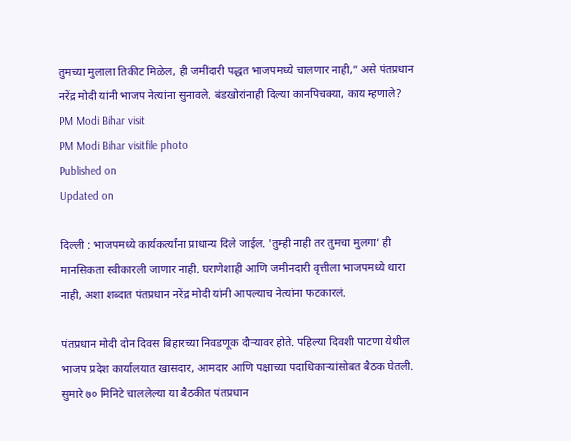तुमच्या मुलाला तिकीट मिळेल, ही जमींदारी पद्धत भाजपमध्ये चालणार नाही,” असे पंतप्रधान नरेंद्र मोदी यांनी भाजप नेत्यांना सुनावले. बंडखोरांनाही दिल्या कानपिचक्या, काय म्हणाले?
PM Modi Bihar visit
PM Modi Bihar visitfile photo
Published on
Updated on

दिल्ली : भाजपमध्ये कार्यकर्त्यांना प्राधान्य दिले जाईल. 'तुम्ही नाही तर तुमचा मुलगा’ ही मानसिकता स्वीकारली जाणार नाही. घराणेशाही आणि जमीनदारी वृत्तीला भाजपमध्ये थारा नाही, अशा शब्दात पंतप्रधान नरेंद्र मोदी यांनी आपल्याच नेत्यांना फटकारलं.

पंतप्रधान मोदी दोन दिवस बिहारच्या निवडणूक दौऱ्यावर होते. पहिल्या दिवशी पाटणा येथील भाजप प्रदेश कार्यालयात खासदार, आमदार आणि पक्षाच्या पदाधिकाऱ्यांसोबत बैठक घेतली. सुमारे ७० मिनिटे चाललेल्या या बैठकीत पंतप्रधान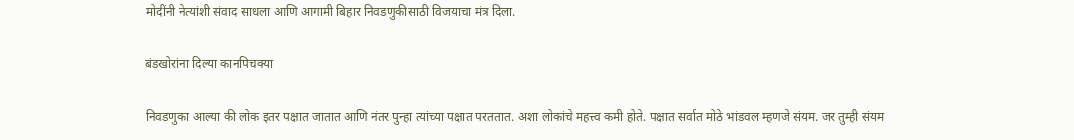मोदींनी नेत्यांशी संवाद साधला आणि आगामी बिहार निवडणुकीसाठी विजयाचा मंत्र दिला.

बंडखोरांना दिल्या कानपिचक्या

निवडणुका आल्या की लोक इतर पक्षात जातात आणि नंतर पुन्हा त्यांच्या पक्षात परततात. अशा लोकांचे महत्त्व कमी होते. पक्षात सर्वात मोठे भांडवल म्हणजे संयम. जर तुम्ही संयम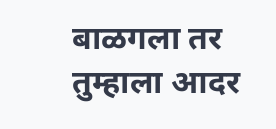बाळगला तर तुम्हाला आदर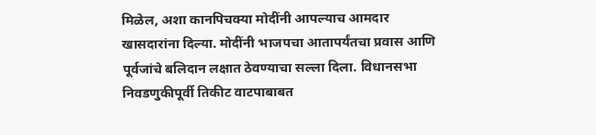मिळेल, अशा कानपिचक्या मोदींनी आपल्याच आमदार खासदारांना दिल्या. मोदींनी भाजपचा आतापर्यंतचा प्रवास आणि पूर्वजांचे बलिदान लक्षात ठेवण्याचा सल्ला दिला. विधानसभा निवडणुकीपूर्वी तिकीट वाटपाबाबत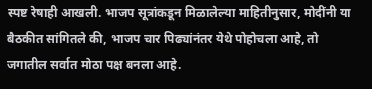स्पष्ट रेषाही आखली. भाजप सूत्रांकडून मिळालेल्या माहितीनुसार, मोदींनी या बैठकीत सांगितले की, भाजप चार पिढ्यांनंतर येथे पोहोचला आहे, तो जगातील सर्वात मोठा पक्ष बनला आहे.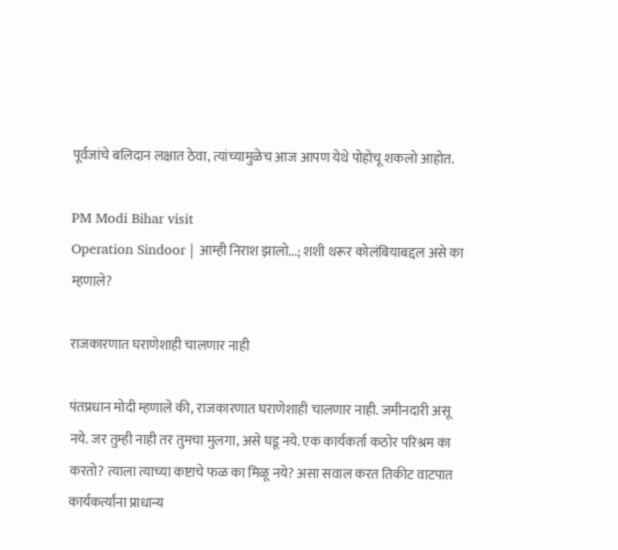पूर्वजांचे बलिदान लक्षात ठेवा, त्यांच्यामुळेच आज आपण येथे पोहोचू शकलो आहोत.

PM Modi Bihar visit
Operation Sindoor | आम्ही निराश झालो...; शशी थरूर कोलंबियाबद्दल असे का म्हणाले?

राजकारणात घराणेशाही चालणार नाही

पंतप्रधान मोदी म्हणाले की, राजकारणात घराणेशाही चालणार नाही. जमीनदारी असू नये. जर तुम्ही नाही तर तुमचा मुलगा, असे घडू नये. एक कार्यकर्ता कठोर परिश्रम का करतो? त्याला त्याच्या कष्टाचे फळ का मिळू नये? असा सवाल करत तिकीट वाटपात कार्यकर्त्यांना प्राधान्य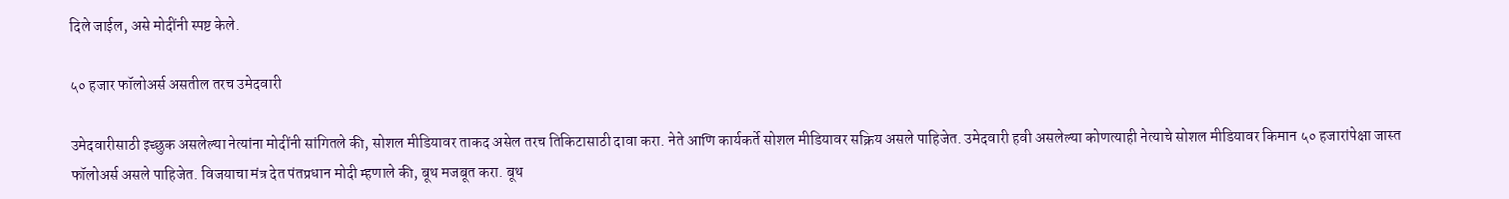दिले जाईल, असे मोदींनी स्पष्ट केले.

५० हजार फॉलोअर्स असतील तरच उमेदवारी

उमेदवारीसाठी इच्छुक असलेल्या नेत्यांना मोदींनी सांगितले की, सोशल मीडियावर ताकद असेल तरच तिकिटासाठी दावा करा. नेते आणि कार्यकर्ते सोशल मीडियावर सक्रिय असले पाहिजेत. उमेदवारी हवी असलेल्या कोणत्याही नेत्याचे सोशल मीडियावर किमान ५० हजारांपेक्षा जास्त फॉलोअर्स असले पाहिजेत. विजयाचा मंत्र देत पंतप्रधान मोदी म्हणाले की, बूथ मजबूत करा. बूथ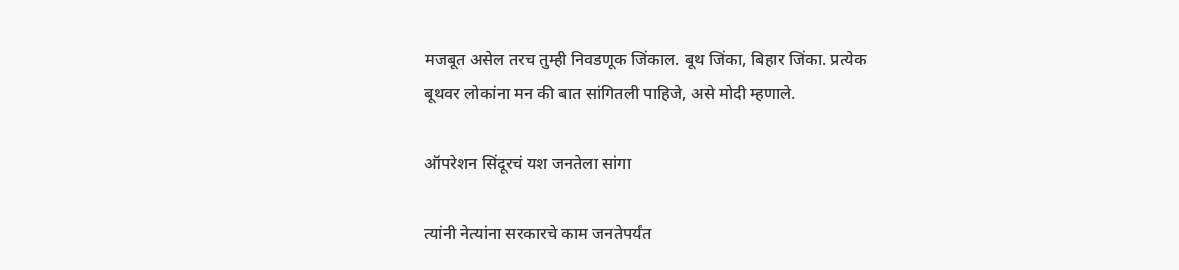मजबूत असेल तरच तुम्ही निवडणूक जिंकाल. बूथ जिंका, बिहार जिंका. प्रत्येक बूथवर लोकांना मन की बात सांगितली पाहिजे, असे मोदी म्हणाले.

ऑपरेशन सिंदूरचं यश जनतेला सांगा

त्यांनी नेत्यांना सरकारचे काम जनतेपर्यंत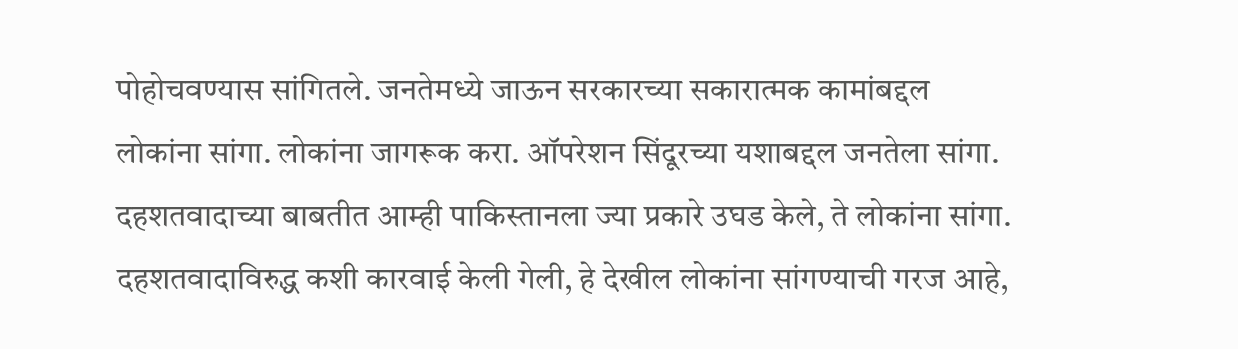पोहोचवण्यास सांगितले. जनतेमध्ये जाऊन सरकारच्या सकारात्मक कामांबद्दल लोकांना सांगा. लोकांना जागरूक करा. ऑपरेशन सिंदूरच्या यशाबद्दल जनतेला सांगा. दहशतवादाच्या बाबतीत आम्ही पाकिस्तानला ज्या प्रकारे उघड केले, ते लोकांना सांगा. दहशतवादाविरुद्ध कशी कारवाई केली गेली, हे देखील लोकांना सांगण्याची गरज आहे,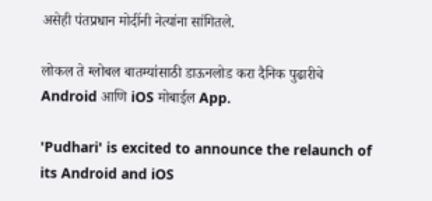असेही पंतप्रधान मोदींनी नेत्यांना सांगितले.

लोकल ते ग्लोबल बातम्यांसाठी डाऊनलोड करा दैनिक पुढारीचे Android आणि iOS मोबाईल App.

'Pudhari' is excited to announce the relaunch of its Android and iOS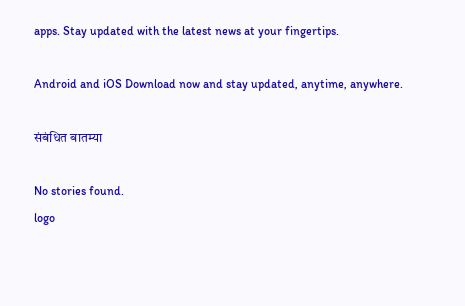apps. Stay updated with the latest news at your fingertips.

Android and iOS Download now and stay updated, anytime, anywhere.

संबंधित बातम्या

No stories found.
logo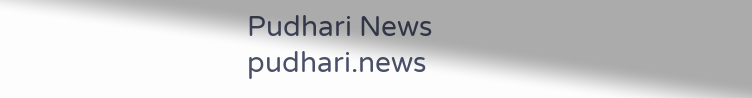Pudhari News
pudhari.news